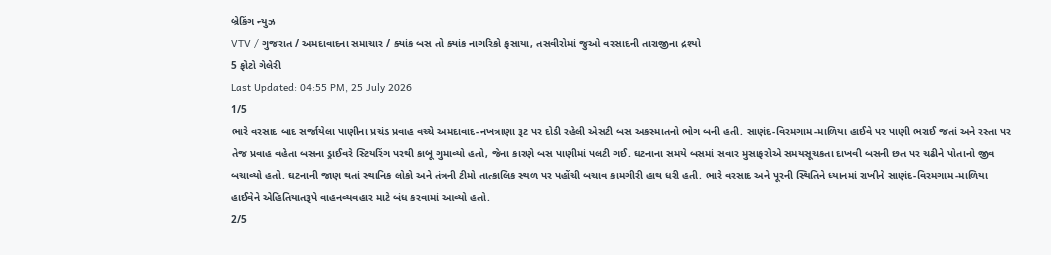બ્રેકિંગ ન્યુઝ
VTV / ગુજરાત / અમદાવાદના સમાચાર / ક્યાંક બસ તો ક્યાંક નાગરિકો ફસાયા, તસવીરોમાં જુઓ વરસાદની તારાજીના દ્રશ્યો
5 ફોટો ગેલેરી
Last Updated: 04:55 PM, 25 July 2026
1/5
ભારે વરસાદ બાદ સર્જાયેલા પાણીના પ્રચંડ પ્રવાહ વચ્ચે અમદાવાદ-નખત્રાણા રૂટ પર દોડી રહેલી એસટી બસ અકસ્માતનો ભોગ બની હતી. સાણંદ-વિરમગામ-માળિયા હાઈવે પર પાણી ભરાઈ જતાં અને રસ્તા પર તેજ પ્રવાહ વહેતા બસના ડ્રાઈવરે સ્ટિયરિંગ પરથી કાબૂ ગુમાવ્યો હતો, જેના કારણે બસ પાણીમાં પલટી ગઈ. ઘટનાના સમયે બસમાં સવાર મુસાફરોએ સમયસૂચકતા દાખવી બસની છત પર ચઢીને પોતાનો જીવ બચાવ્યો હતો. ઘટનાની જાણ થતાં સ્થાનિક લોકો અને તંત્રની ટીમો તાત્કાલિક સ્થળ પર પહોંચી બચાવ કામગીરી હાથ ધરી હતી. ભારે વરસાદ અને પૂરની સ્થિતિને ધ્યાનમાં રાખીને સાણંદ-વિરમગામ-માળિયા હાઈવેને એહિતિયાતરૂપે વાહનવ્યવહાર માટે બંધ કરવામાં આવ્યો હતો.
2/5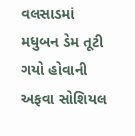વલસાડમાં મધુબન ડેમ તૂટી ગયો હોવાની અફવા સોશિયલ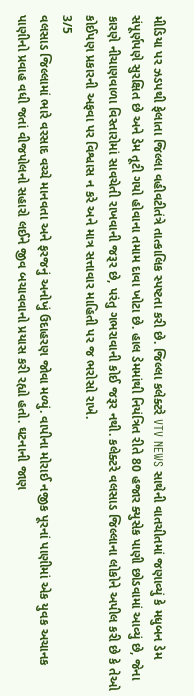મીડિયા પર ઝડપથી ફેલાતા જિલ્લા વહીવટીતંત્રે તાત્કાલિક સ્પષ્ટતા કરી છે. જિલ્લા કલેક્ટરે VTV NEWS સાથેની વાતચીતમાં જણાવ્યું કે મધુબન ડેમ સંપૂર્ણપણે સુરક્ષિત છે અને ડેમ તૂટી ગયો હોવાના તમામ દાવા ખોટા છે. હાલ ડેમમાંથી નિયંત્રિત રીતે 80 હજાર ક્યુસેક પાણી છોડવામાં આવ્યું છે, જેના કારણે નીચાણવાળા વિસ્તારોમાં સાવચેતી રાખવાની જરૂર છે, પરંતુ ગભરાવાની કોઈ જરૂર નથી. કલેક્ટરે વલસાડ જિલ્લાના લોકોને અપીલ કરી છે કે તેઓ કોઈપણ પ્રકારની અફવા પર વિશ્વાસ ન કરે અને માત્ર સત્તાવાર માહિતી પર જ ભરોસો રાખે.
3/5
વલસાડ જિલ્લામાં ભારે વરસાદ વચ્ચે માનવતા અને ફરજનું અનોખું ઉદાહરણ જોવા મળ્યું. વાપીના મોરાઈ નજીક પૂરનાં પાણીમાં એક યુવક અચાનક પાણીનો પ્રવાહ વધી જતાં વીજપોલનો સહારો લઈને જીવ બચાવવાનો પ્રયાસ કરી રહ્યો હતો. ઘટનાની જાણ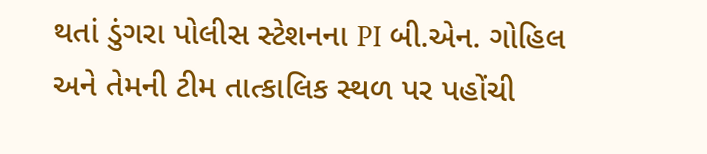થતાં ડુંગરા પોલીસ સ્ટેશનના PI બી.એન. ગોહિલ અને તેમની ટીમ તાત્કાલિક સ્થળ પર પહોંચી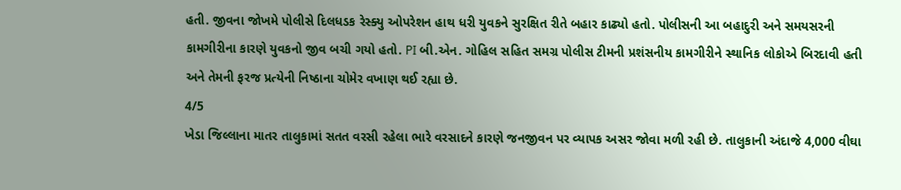હતી. જીવના જોખમે પોલીસે દિલધડક રેસ્ક્યુ ઓપરેશન હાથ ધરી યુવકને સુરક્ષિત રીતે બહાર કાઢ્યો હતો. પોલીસની આ બહાદુરી અને સમયસરની કામગીરીના કારણે યુવકનો જીવ બચી ગયો હતો. PI બી.એન. ગોહિલ સહિત સમગ્ર પોલીસ ટીમની પ્રશંસનીય કામગીરીને સ્થાનિક લોકોએ બિરદાવી હતી અને તેમની ફરજ પ્રત્યેની નિષ્ઠાના ચોમેર વખાણ થઈ રહ્યા છે.
4/5
ખેડા જિલ્લાના માતર તાલુકામાં સતત વરસી રહેલા ભારે વરસાદને કારણે જનજીવન પર વ્યાપક અસર જોવા મળી રહી છે. તાલુકાની અંદાજે 4,000 વીઘા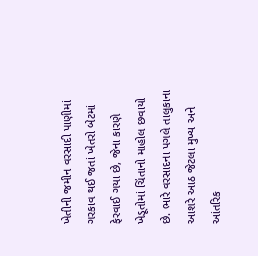ખેતીની જમીન વરસાદી પાણીમાં ગરકાવ થઈ જતાં ખેતરો બેટમાં ફેરવાઈ ગયા છે, જેના કારણે ખેડૂતોમાં ચિંતાનો માહોલ છવાયો છે. ભારે વરસાદના પગલે તાલુકાના આશરે આઠ જેટલા મુખ્ય અને આંતરિક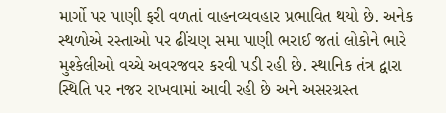માર્ગો પર પાણી ફરી વળતાં વાહનવ્યવહાર પ્રભાવિત થયો છે. અનેક સ્થળોએ રસ્તાઓ પર ઢીંચણ સમા પાણી ભરાઈ જતાં લોકોને ભારે મુશ્કેલીઓ વચ્ચે અવરજવર કરવી પડી રહી છે. સ્થાનિક તંત્ર દ્વારા સ્થિતિ પર નજર રાખવામાં આવી રહી છે અને અસરગ્રસ્ત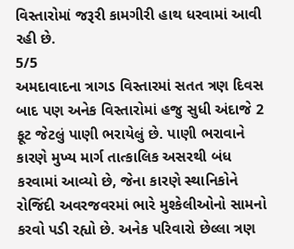વિસ્તારોમાં જરૂરી કામગીરી હાથ ધરવામાં આવી રહી છે.
5/5
અમદાવાદના ત્રાગડ વિસ્તારમાં સતત ત્રણ દિવસ બાદ પણ અનેક વિસ્તારોમાં હજુ સુધી અંદાજે 2 ફૂટ જેટલું પાણી ભરાયેલું છે. પાણી ભરાવાને કારણે મુખ્ય માર્ગ તાત્કાલિક અસરથી બંધ કરવામાં આવ્યો છે, જેના કારણે સ્થાનિકોને રોજિંદી અવરજવરમાં ભારે મુશ્કેલીઓનો સામનો કરવો પડી રહ્યો છે. અનેક પરિવારો છેલ્લા ત્રણ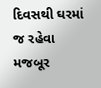દિવસથી ઘરમાં જ રહેવા મજબૂર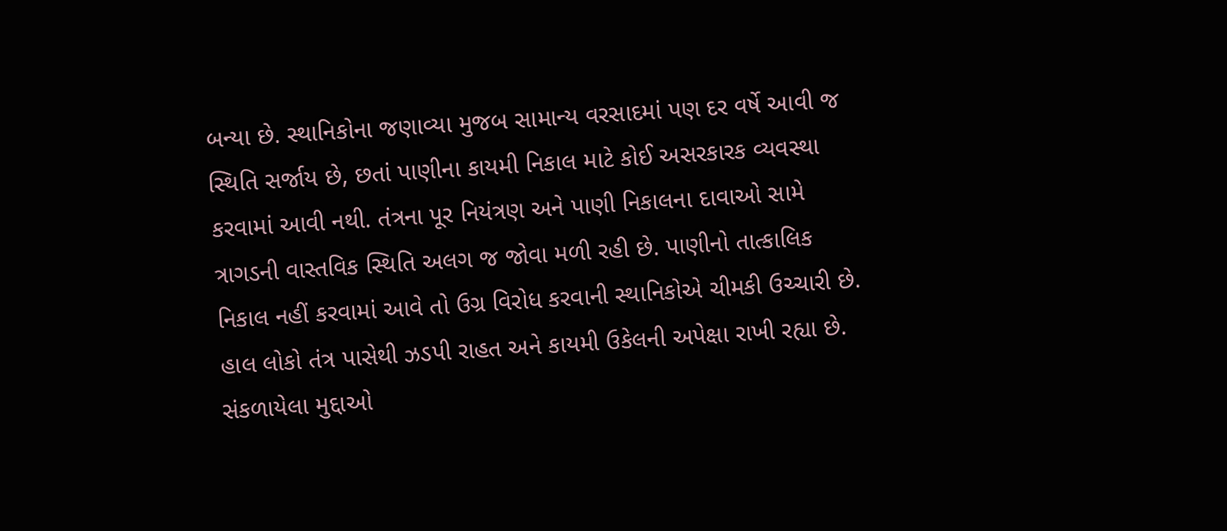બન્યા છે. સ્થાનિકોના જણાવ્યા મુજબ સામાન્ય વરસાદમાં પણ દર વર્ષે આવી જ સ્થિતિ સર્જાય છે, છતાં પાણીના કાયમી નિકાલ માટે કોઈ અસરકારક વ્યવસ્થા કરવામાં આવી નથી. તંત્રના પૂર નિયંત્રણ અને પાણી નિકાલના દાવાઓ સામે ત્રાગડની વાસ્તવિક સ્થિતિ અલગ જ જોવા મળી રહી છે. પાણીનો તાત્કાલિક નિકાલ નહીં કરવામાં આવે તો ઉગ્ર વિરોધ કરવાની સ્થાનિકોએ ચીમકી ઉચ્ચારી છે. હાલ લોકો તંત્ર પાસેથી ઝડપી રાહત અને કાયમી ઉકેલની અપેક્ષા રાખી રહ્યા છે.
સંકળાયેલા મુદ્દાઓ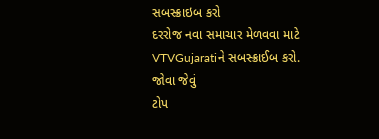સબસ્ક્રાઇબ કરો
દરરોજ નવા સમાચાર મેળવવા માટે VTVGujaratiને સબસ્ક્રાઈબ કરો.
જોવા જેવું
ટોપ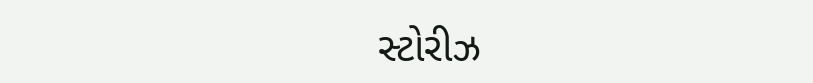સ્ટોરીઝ